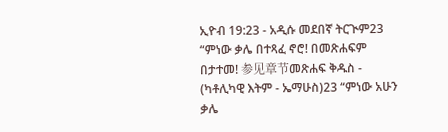ኢዮብ 19:23 - አዲሱ መደበኛ ትርጒም23 “ምነው ቃሌ በተጻፈ ኖሮ! በመጽሐፍም በታተመ! 参见章节መጽሐፍ ቅዱስ - (ካቶሊካዊ እትም - ኤማሁስ)23 “ምነው አሁን ቃሌ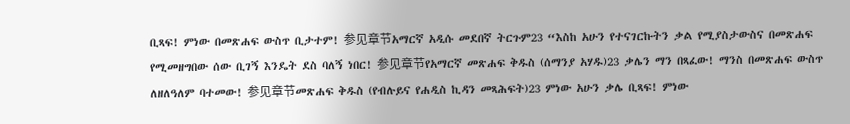ቢጻፍ! ምነው በመጽሐፍ ውስጥ ቢታተም! 参见章节አማርኛ አዲሱ መደበኛ ትርጉም23 “እስከ አሁን የተናገርኩትን ቃል የሚያስታውስና በመጽሐፍ የሚመዘግበው ሰው ቢገኝ እንዴት ደስ ባለኝ ነበር! 参见章节የአማርኛ መጽሐፍ ቅዱስ (ሰማንያ አሃዱ)23 ቃሌን ማን በጻፈው! ማንስ በመጽሐፍ ውስጥ ለዘለዓለም ባተመው! 参见章节መጽሐፍ ቅዱስ (የብሉይና የሐዲስ ኪዳን መጻሕፍት)23 ምነው አሁን ቃሌ ቢጻፍ! ምነው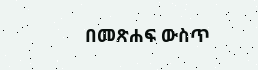በመጽሐፍ ውስጥ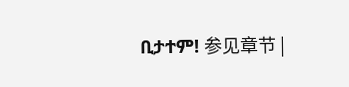ቢታተም! 参见章节 |